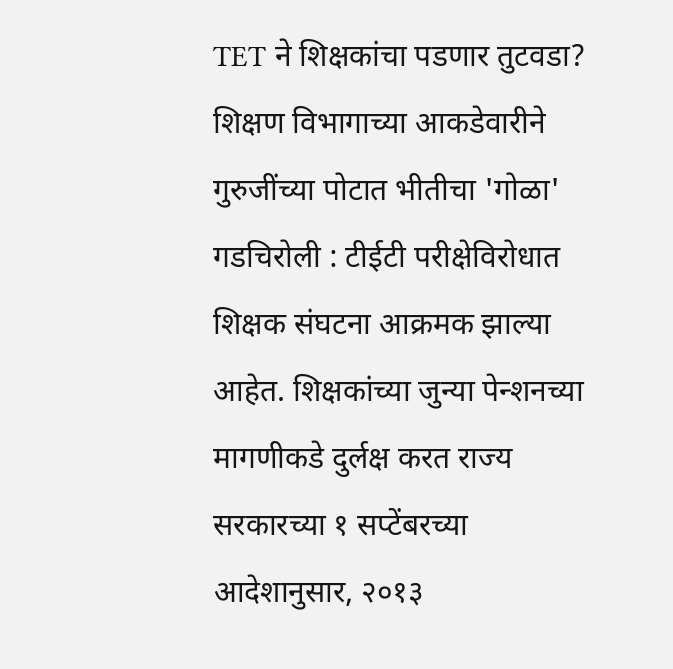TET ने शिक्षकांचा पडणार तुटवडा? शिक्षण विभागाच्या आकडेवारीने गुरुजींच्या पोटात भीतीचा 'गोळा'
गडचिरोली : टीईटी परीक्षेविरोधात शिक्षक संघटना आक्रमक झाल्या आहेत. शिक्षकांच्या जुन्या पेन्शनच्या मागणीकडे दुर्लक्ष करत राज्य सरकारच्या १ सप्टेंबरच्या आदेशानुसार, २०१३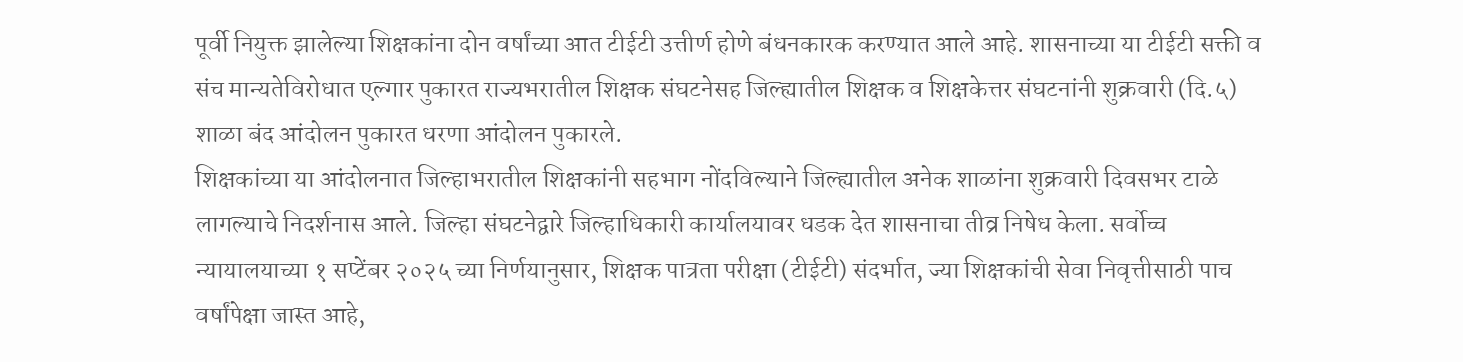पूर्वी नियुक्त झालेल्या शिक्षकांना दोन वर्षांच्या आत टीईटी उत्तीर्ण होणे बंधनकारक करण्यात आले आहे. शासनाच्या या टीईटी सक्ती व संच मान्यतेविरोधात एल्गार पुकारत राज्यभरातील शिक्षक संघटनेसह जिल्ह्यातील शिक्षक व शिक्षकेत्तर संघटनांनी शुक्रवारी (दि.५) शाळा बंद आंदोलन पुकारत धरणा आंदोलन पुकारले.
शिक्षकांच्या या आंदोलनात जिल्हाभरातील शिक्षकांनी सहभाग नोंदविल्याने जिल्ह्यातील अनेक शाळांना शुक्रवारी दिवसभर टाळे लागल्याचे निदर्शनास आले. जिल्हा संघटनेद्वारे जिल्हाधिकारी कार्यालयावर धडक देत शासनाचा तीव्र निषेध केला. सर्वोच्च न्यायालयाच्या १ सप्टेंबर २०२५ च्या निर्णयानुसार, शिक्षक पात्रता परीक्षा (टीईटी) संदर्भात, ज्या शिक्षकांची सेवा निवृत्तीसाठी पाच वर्षांपेक्षा जास्त आहे,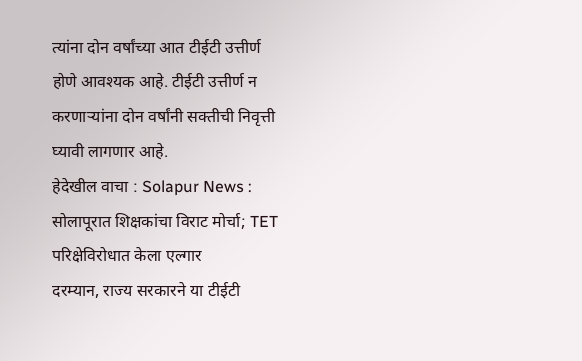त्यांना दोन वर्षांच्या आत टीईटी उत्तीर्ण होणे आवश्यक आहे. टीईटी उत्तीर्ण न करणाऱ्यांना दोन वर्षांनी सक्तीची निवृत्ती घ्यावी लागणार आहे.
हेदेखील वाचा : Solapur News : सोलापूरात शिक्षकांचा विराट मोर्चा; TET परिक्षेविरोधात केला एल्गार
दरम्यान, राज्य सरकारने या टीईटी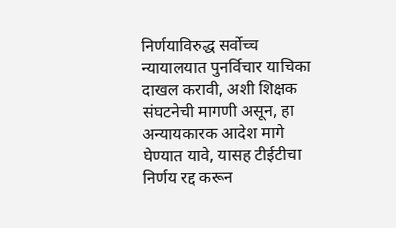निर्णयाविरुद्ध सर्वोच्च न्यायालयात पुनर्विचार याचिका दाखल करावी, अशी शिक्षक संघटनेची मागणी असून, हा अन्यायकारक आदेश मागे घेण्यात यावे, यासह टीईटीचा निर्णय रद्द करून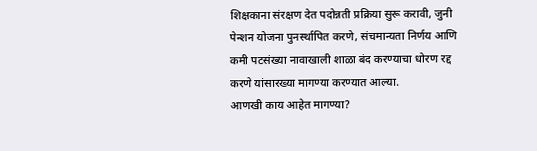शिक्षकाना संरक्षण देत पदोन्नती प्रक्रिया सुरू करावी, जुनी पेन्शन योजना पुनर्स्थापित करणे, संचमान्यता निर्णय आणि कमी पटसंख्या नावाखाली शाळा बंद करण्याचा धोरण रद्द करणे यांसारख्या मागण्या करण्यात आल्या.
आणखी काय आहेत मागण्या?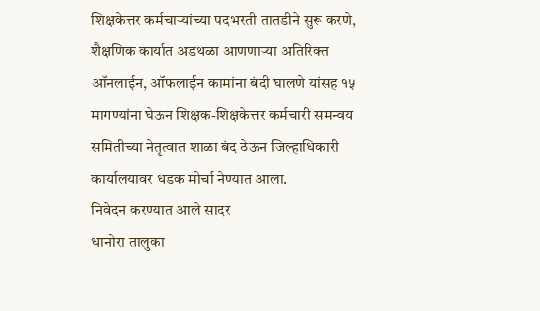शिक्षकेत्तर कर्मचाऱ्यांच्या पदभरती तातडीने सुरू करणे, शैक्षणिक कार्यात अडथळा आणणाऱ्या अतिरिक्त ऑनलाईन, ऑफलाईन कामांना बंदी घालणे यांसह १५ मागण्यांना घेऊन शिक्षक-शिक्षकेत्तर कर्मचारी समन्वय समितीच्या नेतृत्वात शाळा बंद ठेऊन जिल्हाधिकारी कार्यालयावर धडक मोर्चा नेण्यात आला.
निवेदन करण्यात आले सादर
धानोरा तालुका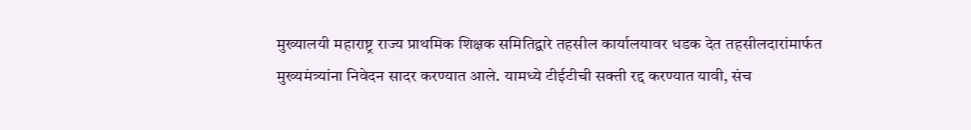मुख्यालयी महाराष्ट्र राज्य प्राथमिक शिक्षक समितिद्वारे तहसील कार्यालयावर धडक देत तहसीलदारांमार्फत मुख्यमंत्र्यांना निवेदन सादर करण्यात आले. यामध्ये टीईटीची सक्ती रद्द करण्यात यावी, संच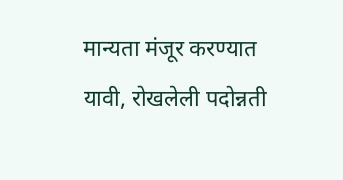मान्यता मंजूर करण्यात यावी, रोखलेली पदोन्नती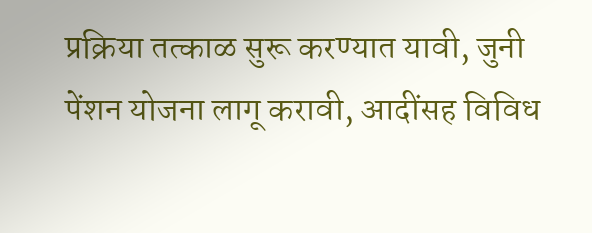प्रक्रिया तत्काळ सुरू करण्यात यावी, जुनी पेंशन योजना लागू करावी, आदींसह विविध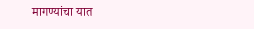मागण्यांचा यात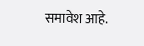समावेश आहे.